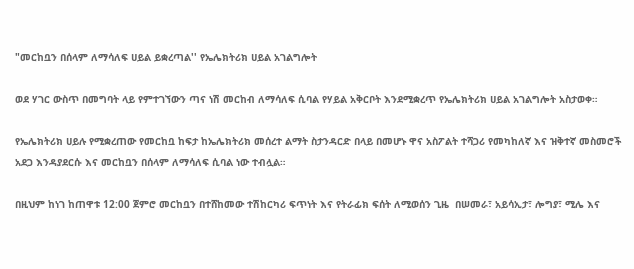"መርከቧን በሰላም ለማሳለፍ ሀይል ይቋረጣል'' የኤሌክትሪክ ሀይል አገልግሎት

ወደ ሃገር ውስጥ በመግባት ላይ የምተገኘውን ጣና ነሽ መርከብ ለማሳለፍ ሲባል የሃይል አቅርቦት እንደሚቋረጥ የኤሌክትሪክ ሀይል አገልግሎት አስታወቀ።

የኤሌክትሪክ ሀይሉ የሚቋረጠው የመርከቧ ከፍታ ከኤሌክትሪክ መሰረተ ልማት ስታንዳርድ በላይ በመሆኑ ዋና አስፖልት ተሻጋሪ የመካከለኛ እና ዝቅተኛ መስመሮች አደጋ እንዳያደርሱ እና መርከቧን በሰላም ለማሳለፍ ሲባል ነው ተብሏል።

በዚህም ከነገ ከጠዋቱ 12:00 ጀምሮ መርከቧን በተሸከመው ተሽከርካሪ ፍጥነት እና የትራፊክ ፍሰት ለሚወሰን ጊዜ  በሠመራ፣ አይሳኢታ፣ ሎግያ፣ ሚሌ እና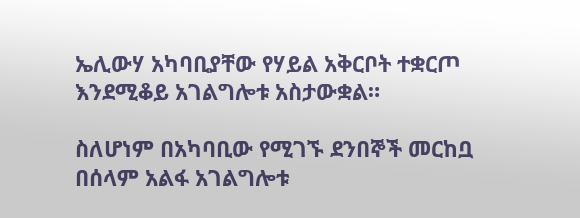ኤሊውሃ አካባቢያቸው የሃይል አቅርቦት ተቋርጦ እንደሚቆይ አገልግሎቱ አስታውቋል።

ስለሆነም በአካባቢው የሚገኙ ደንበኞች መርከቧ በሰላም አልፋ አገልግሎቱ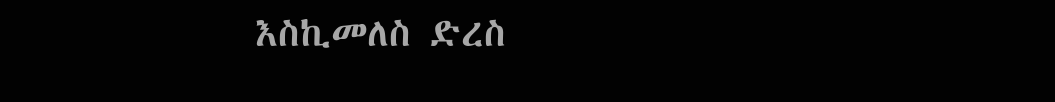እስኪመለስ ድረስ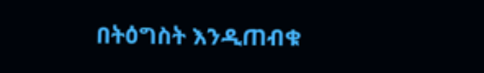በትዕግስት እንዲጠብቁ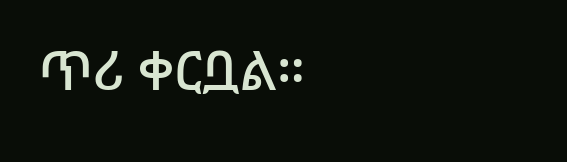ጥሪ ቀርቧል።